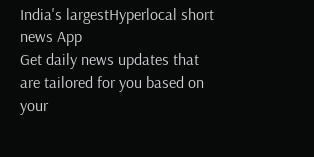India's largestHyperlocal short
news App
Get daily news updates that are tailored for you based on your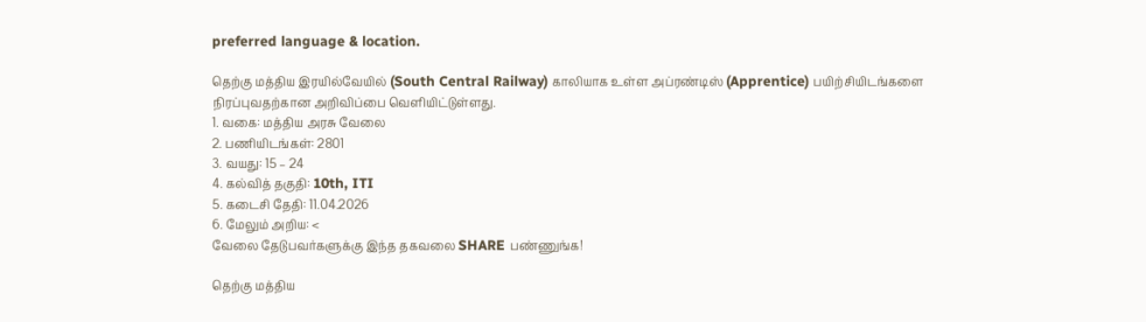preferred language & location.

தெற்கு மத்திய இரயில்வேயில் (South Central Railway) காலியாக உள்ள அப்ரண்டிஸ் (Apprentice) பயிற்சியிடங்களை நிரப்புவதற்கான அறிவிப்பை வெளியிட்டுள்ளது.
1. வகை: மத்திய அரசு வேலை
2. பணியிடங்கள்: 2801
3. வயது: 15 – 24
4. கல்வித் தகுதி: 10th, ITI
5. கடைசி தேதி: 11.04.2026
6. மேலும் அறிய: <
வேலை தேடுபவர்களுக்கு இந்த தகவலை SHARE பண்ணுங்க!

தெற்கு மத்திய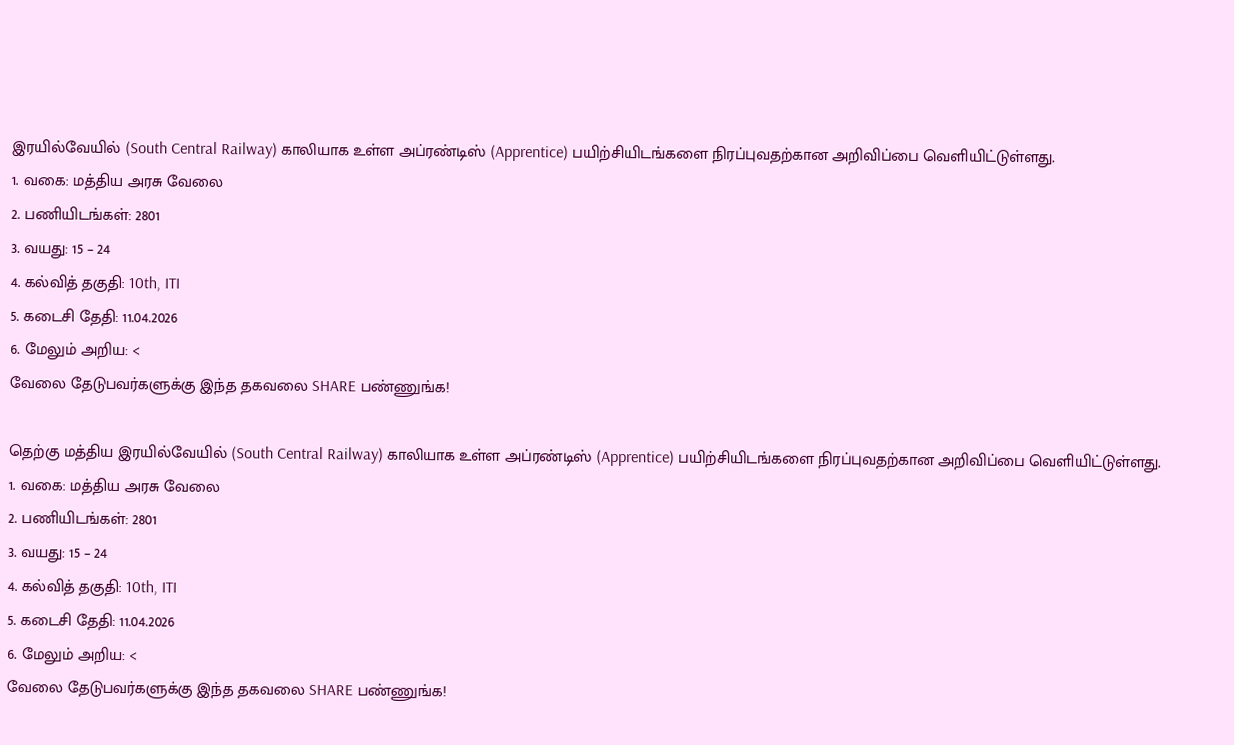இரயில்வேயில் (South Central Railway) காலியாக உள்ள அப்ரண்டிஸ் (Apprentice) பயிற்சியிடங்களை நிரப்புவதற்கான அறிவிப்பை வெளியிட்டுள்ளது.
1. வகை: மத்திய அரசு வேலை
2. பணியிடங்கள்: 2801
3. வயது: 15 – 24
4. கல்வித் தகுதி: 10th, ITI
5. கடைசி தேதி: 11.04.2026
6. மேலும் அறிய: <
வேலை தேடுபவர்களுக்கு இந்த தகவலை SHARE பண்ணுங்க!

தெற்கு மத்திய இரயில்வேயில் (South Central Railway) காலியாக உள்ள அப்ரண்டிஸ் (Apprentice) பயிற்சியிடங்களை நிரப்புவதற்கான அறிவிப்பை வெளியிட்டுள்ளது.
1. வகை: மத்திய அரசு வேலை
2. பணியிடங்கள்: 2801
3. வயது: 15 – 24
4. கல்வித் தகுதி: 10th, ITI
5. கடைசி தேதி: 11.04.2026
6. மேலும் அறிய: <
வேலை தேடுபவர்களுக்கு இந்த தகவலை SHARE பண்ணுங்க!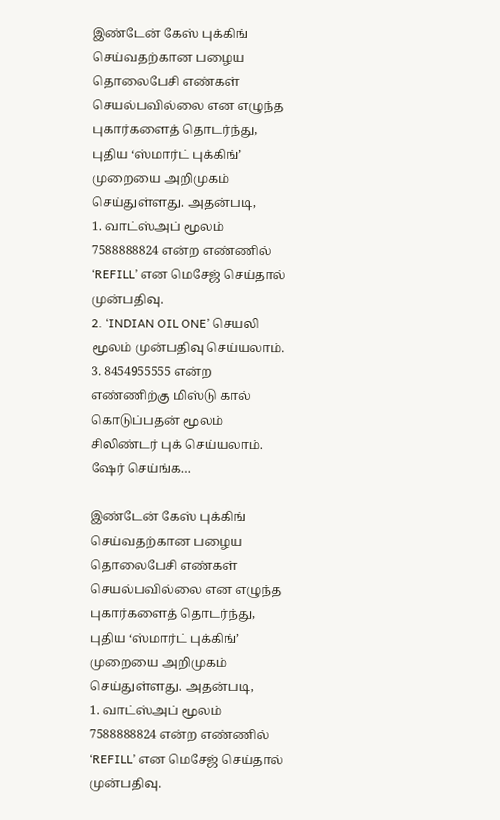இண்டேன் கேஸ் புக்கிங் செய்வதற்கான பழைய தொலைபேசி எண்கள் செயல்பவில்லை என எழுந்த புகார்களைத் தொடர்ந்து, புதிய ‘ஸ்மார்ட் புக்கிங்’ முறையை அறிமுகம் செய்துள்ளது. அதன்படி,
1. வாட்ஸ்அப் மூலம் 7588888824 என்ற எண்ணில் ‘REFILL’ என மெசேஜ் செய்தால் முன்பதிவு.
2. ‘INDIAN OIL ONE’ செயலி மூலம் முன்பதிவு செய்யலாம்.
3. 8454955555 என்ற எண்ணிற்கு மிஸ்டு கால் கொடுப்பதன் மூலம் சிலிண்டர் புக் செய்யலாம். ஷேர் செய்ங்க…

இண்டேன் கேஸ் புக்கிங் செய்வதற்கான பழைய தொலைபேசி எண்கள் செயல்பவில்லை என எழுந்த புகார்களைத் தொடர்ந்து, புதிய ‘ஸ்மார்ட் புக்கிங்’ முறையை அறிமுகம் செய்துள்ளது. அதன்படி,
1. வாட்ஸ்அப் மூலம் 7588888824 என்ற எண்ணில் ‘REFILL’ என மெசேஜ் செய்தால் முன்பதிவு.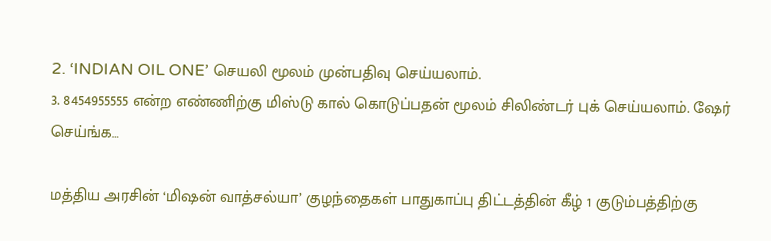2. ‘INDIAN OIL ONE’ செயலி மூலம் முன்பதிவு செய்யலாம்.
3. 8454955555 என்ற எண்ணிற்கு மிஸ்டு கால் கொடுப்பதன் மூலம் சிலிண்டர் புக் செய்யலாம். ஷேர் செய்ங்க…

மத்திய அரசின் ‘மிஷன் வாத்சல்யா’ குழந்தைகள் பாதுகாப்பு திட்டத்தின் கீழ் 1 குடும்பத்திற்கு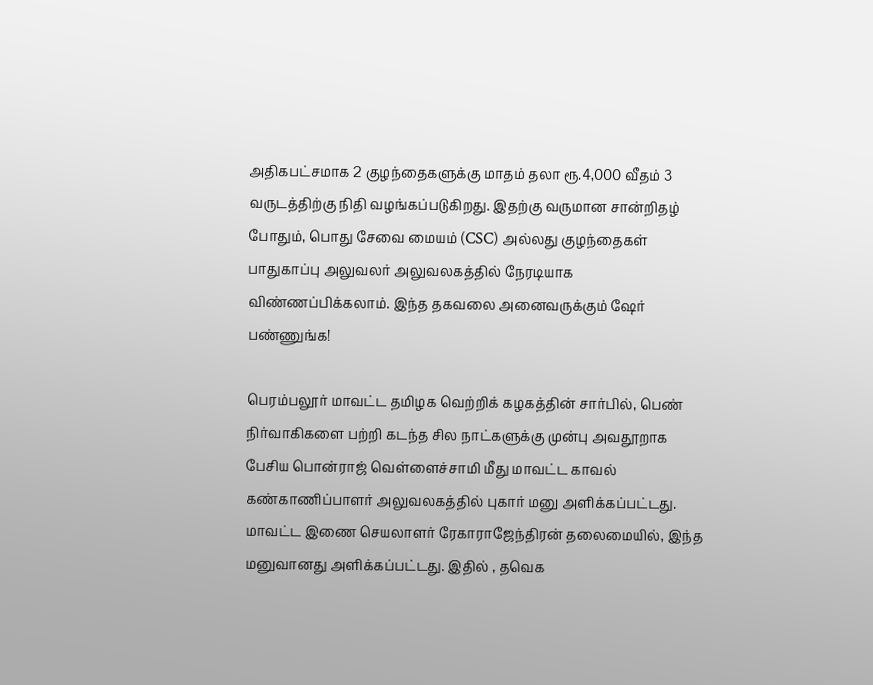அதிகபட்சமாக 2 குழந்தைகளுக்கு மாதம் தலா ரூ.4,000 வீதம் 3 வருடத்திற்கு நிதி வழங்கப்படுகிறது. இதற்கு வருமான சான்றிதழ் போதும், பொது சேவை மையம் (CSC) அல்லது குழந்தைகள் பாதுகாப்பு அலுவலர் அலுவலகத்தில் நேரடியாக விண்ணப்பிக்கலாம். இந்த தகவலை அனைவருக்கும் ஷேர் பண்ணுங்க!

பெரம்பலூர் மாவட்ட தமிழக வெற்றிக் கழகத்தின் சார்பில், பெண் நிர்வாகிகளை பற்றி கடந்த சில நாட்களுக்கு முன்பு அவதூறாக பேசிய பொன்ராஜ் வெள்ளைச்சாமி மீது மாவட்ட காவல் கண்காணிப்பாளர் அலுவலகத்தில் புகார் மனு அளிக்கப்பட்டது. மாவட்ட இணை செயலாளர் ரேகாராஜேந்திரன் தலைமையில், இந்த மனுவானது அளிக்கப்பட்டது. இதில் , தவெக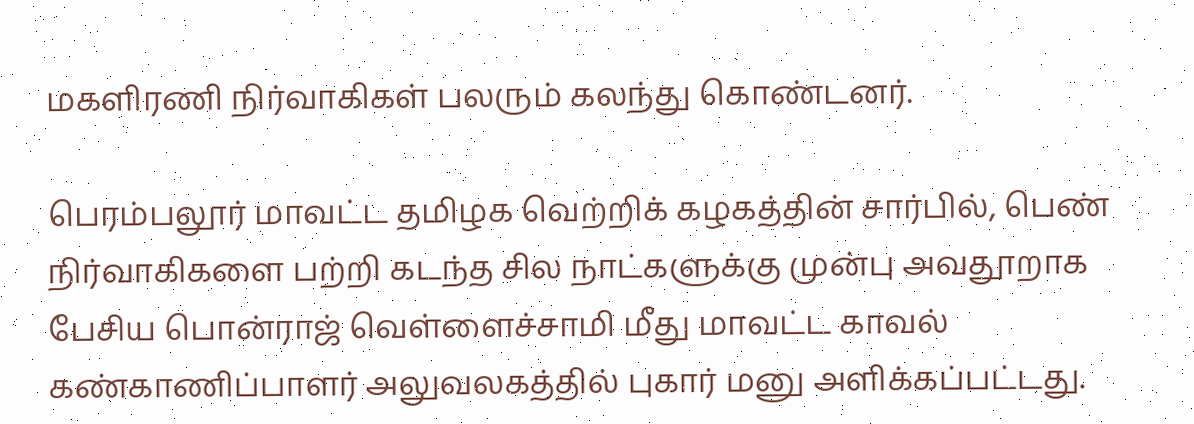மகளிரணி நிர்வாகிகள் பலரும் கலந்து கொண்டனர்.

பெரம்பலூர் மாவட்ட தமிழக வெற்றிக் கழகத்தின் சார்பில், பெண் நிர்வாகிகளை பற்றி கடந்த சில நாட்களுக்கு முன்பு அவதூறாக பேசிய பொன்ராஜ் வெள்ளைச்சாமி மீது மாவட்ட காவல் கண்காணிப்பாளர் அலுவலகத்தில் புகார் மனு அளிக்கப்பட்டது.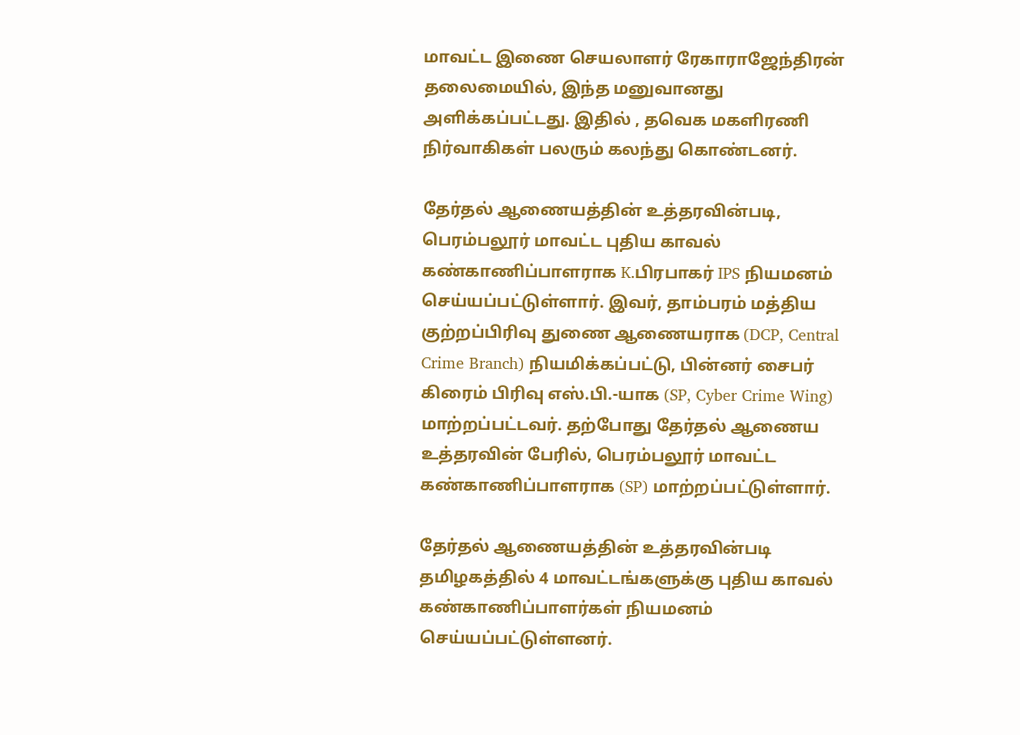மாவட்ட இணை செயலாளர் ரேகாராஜேந்திரன் தலைமையில், இந்த மனுவானது அளிக்கப்பட்டது. இதில் , தவெக மகளிரணி நிர்வாகிகள் பலரும் கலந்து கொண்டனர்.

தேர்தல் ஆணையத்தின் உத்தரவின்படி, பெரம்பலூர் மாவட்ட புதிய காவல் கண்காணிப்பாளராக K.பிரபாகர் IPS நியமனம் செய்யப்பட்டுள்ளார். இவர், தாம்பரம் மத்திய குற்றப்பிரிவு துணை ஆணையராக (DCP, Central Crime Branch) நியமிக்கப்பட்டு, பின்னர் சைபர் கிரைம் பிரிவு எஸ்.பி.-யாக (SP, Cyber Crime Wing) மாற்றப்பட்டவர். தற்போது தேர்தல் ஆணைய உத்தரவின் பேரில், பெரம்பலூர் மாவட்ட கண்காணிப்பாளராக (SP) மாற்றப்பட்டுள்ளார்.

தேர்தல் ஆணையத்தின் உத்தரவின்படி தமிழகத்தில் 4 மாவட்டங்களுக்கு புதிய காவல் கண்காணிப்பாளர்கள் நியமனம் செய்யப்பட்டுள்ளனர்.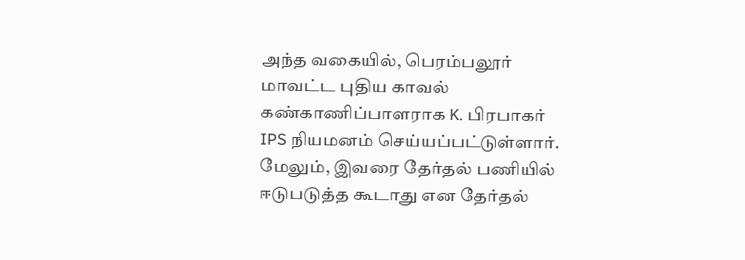அந்த வகையில், பெரம்பலூர் மாவட்ட புதிய காவல் கண்காணிப்பாளராக K. பிரபாகர் IPS நியமனம் செய்யப்பட்டுள்ளார். மேலும், இவரை தேர்தல் பணியில் ஈடுபடுத்த கூடாது என தேர்தல்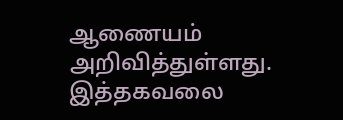ஆணையம் அறிவித்துள்ளது. இத்தகவலை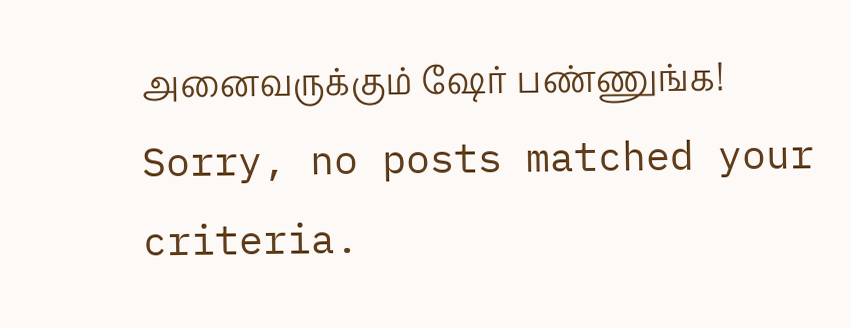அனைவருக்கும் ஷேர் பண்ணுங்க!
Sorry, no posts matched your criteria.